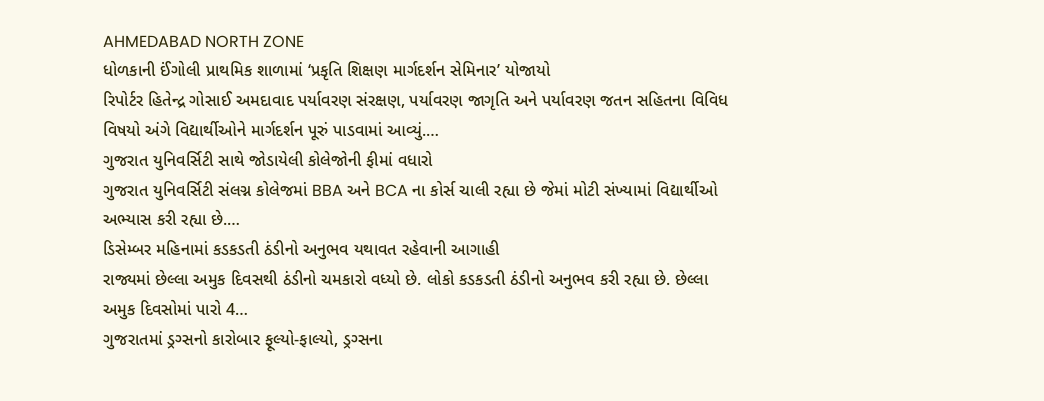AHMEDABAD NORTH ZONE
ધોળકાની ઈંગોલી પ્રાથમિક શાળામાં ‘પ્રકૃતિ શિક્ષણ માર્ગદર્શન સેમિનાર’ યોજાયો
રિપોર્ટર હિતેન્દ્ર ગોસાઈ અમદાવાદ પર્યાવરણ સંરક્ષણ, પર્યાવરણ જાગૃતિ અને પર્યાવરણ જતન સહિતના વિવિધ વિષયો અંગે વિદ્યાર્થીઓને માર્ગદર્શન પૂરું પાડવામાં આવ્યું.…
ગુજરાત યુનિવર્સિટી સાથે જોડાયેલી કોલેજોની ફીમાં વધારો
ગુજરાત યુનિવર્સિટી સંલગ્ન કોલેજમાં BBA અને BCA ના કોર્સ ચાલી રહ્યા છે જેમાં મોટી સંખ્યામાં વિદ્યાર્થીઓ અભ્યાસ કરી રહ્યા છે.…
ડિસેમ્બર મહિનામાં કડકડતી ઠંડીનો અનુભવ યથાવત રહેવાની આગાહી
રાજ્યમાં છેલ્લા અમુક દિવસથી ઠંડીનો ચમકારો વધ્યો છે. લોકો કડકડતી ઠંડીનો અનુભવ કરી રહ્યા છે. છેલ્લા અમુક દિવસોમાં પારો 4…
ગુજરાતમાં ડ્રગ્સનો કારોબાર ફૂલ્યો-ફાલ્યો, ડ્રગ્સના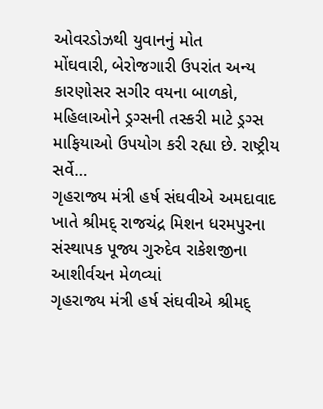ઓવરડોઝથી યુવાનનું મોત
મોંઘવારી, બેરોજગારી ઉપરાંત અન્ય કારણોસર સગીર વયના બાળકો, મહિલાઓને ડ્રગ્સની તસ્કરી માટે ડ્રગ્સ માફિયાઓ ઉપયોગ કરી રહ્યા છે. રાષ્ટ્રીય સર્વે…
ગૃહરાજ્ય મંત્રી હર્ષ સંઘવીએ અમદાવાદ ખાતે શ્રીમદ્ રાજચંદ્ર મિશન ધરમપુરના સંસ્થાપક પૂજ્ય ગુરુદેવ રાકેશજીના આશીર્વચન મેળવ્યાં
ગૃહરાજ્ય મંત્રી હર્ષ સંઘવીએ શ્રીમદ્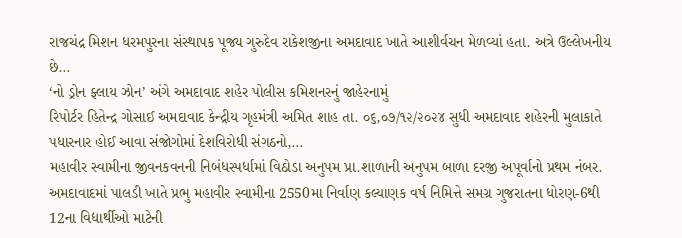રાજચંદ્ર મિશન ધરમપુરના સંસ્થાપક પૂજ્ય ગુરુદેવ રાકેશજીના અમદાવાદ ખાતે આશીર્વચન મેળવ્યાં હતા. અત્રે ઉલ્લેખનીય છે…
‘નો ડ્રોન ફ્લાય ઝોન’ અંગે અમદાવાદ શહેર પોલીસ કમિશનરનું જાહેરનામું
રિપોર્ટર હિતેન્દ્ર ગોસાઈ અમદાવાદ કેન્દ્રીય ગૃહમંત્રી અમિત શાહ તા. ૦૬,૦૭/૧૨/૨૦૨૪ સુધી અમદાવાદ શહેરની મુલાકાતે પધારનાર હોઈ આવા સંજોગોમાં દેશવિરોધી સંગઠનો,…
મહાવીર સ્વામીના જીવનકવનની નિબંધસ્પર્ધામાં વિઠોડા અનુપમ પ્રા.શાળાની અનુપમ બાળા દરજી અપૂર્વાનો પ્રથમ નંબર.
અમદાવાદમાં પાલડી ખાતે પ્રભુ મહાવીર સ્વામીના 2550મા નિર્વાણ કલ્યાણક વર્ષ નિમિત્તે સમગ્ર ગુજરાતના ધોરણ-6થી 12ના વિદ્યાર્થીઓ માટેની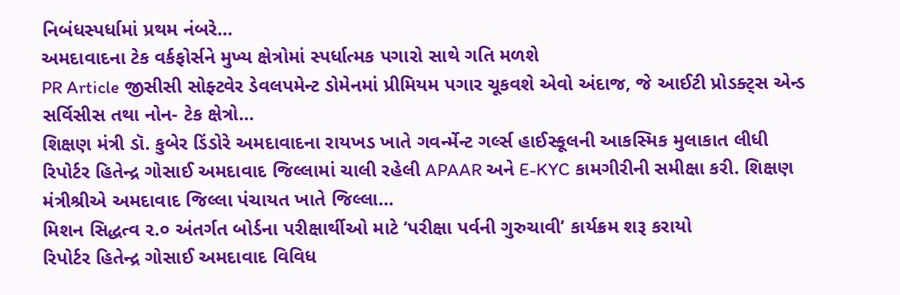નિબંધસ્પર્ધામાં પ્રથમ નંબરે…
અમદાવાદના ટેક વર્કફોર્સને મુખ્ય ક્ષેત્રોમાં સ્પર્ધાત્મક પગારો સાથે ગતિ મળશે
PR Article જીસીસી સોફ્ટવેર ડેવલપમેન્ટ ડોમેનમાં પ્રીમિયમ પગાર ચૂકવશે એવો અંદાજ, જે આઈટી પ્રોડક્ટ્સ એન્ડ સર્વિસીસ તથા નોન- ટેક ક્ષેત્રો…
શિક્ષણ મંત્રી ડૉ. કુબેર ડિંડોરે અમદાવાદના રાયખડ ખાતે ગવર્ન્મેન્ટ ગર્લ્સ હાઈસ્કૂલની આકસ્મિક મુલાકાત લીધી
રિપોર્ટર હિતેન્દ્ર ગોસાઈ અમદાવાદ જિલ્લામાં ચાલી રહેલી APAAR અને E-KYC કામગીરીની સમીક્ષા કરી. શિક્ષણ મંત્રીશ્રીએ અમદાવાદ જિલ્લા પંચાયત ખાતે જિલ્લા…
મિશન સિદ્ધત્વ ૨.૦ અંતર્ગત બોર્ડના પરીક્ષાર્થીઓ માટે ‘પરીક્ષા પર્વની ગુરુચાવી’ કાર્યક્રમ શરૂ કરાયો
રિપોર્ટર હિતેન્દ્ર ગોસાઈ અમદાવાદ વિવિધ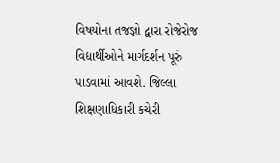વિષયોના તજજ્ઞો દ્વારા રોજેરોજ વિદ્યાર્થીઓને માર્ગદર્શન પૂરું પાડવામાં આવશે. જિલ્લા શિક્ષણાધિકારી કચેરી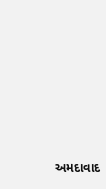અમદાવાદ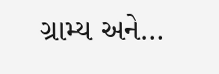ગ્રામ્ય અને…